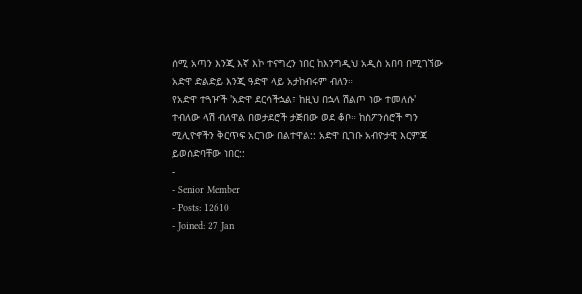ሰሚ አጣን እንጂ እኛ እኮ ተናግረን ነበር ከእንግዲህ አዲስ አበባ በሚገኘው አድዋ ድልድይ እንጂ ዓድዋ ላይ አታከብሩም ብለን።
የአድዋ ተጓዦች 'አድዋ ደርሳችኋል፣ ከዚህ በኋላ ሽልጦ ነው ተመለሱ' ተብለው ላሽ ብለዋል በወታደሮች ታጅበው ወደ ቆቦ። ከስፖንሰሮች ግን ሚሊዮኖችን ቅርጥፍ አርገው በልተዋል:: አድዋ ቢገቡ አብዮታዊ እርምጃ ይወሰድባቸው ነበር::
-
- Senior Member
- Posts: 12610
- Joined: 27 Jan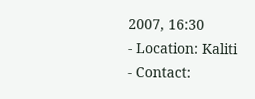2007, 16:30
- Location: Kaliti
- Contact: